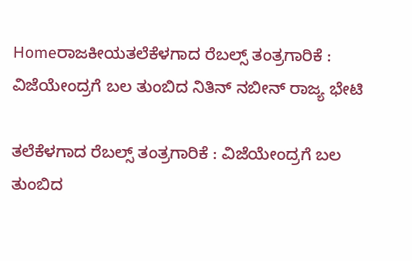Homeರಾಜಕೀಯತಲೆಕೆಳಗಾದ ರೆಬಲ್ಸ್ ತಂತ್ರಗಾರಿಕೆ : ವಿಜೆಯೇಂದ್ರಗೆ ಬಲ ತುಂಬಿದ ನಿತಿನ್‌ ನಬೀನ್‌ ರಾಜ್ಯ ಭೇಟಿ

ತಲೆಕೆಳಗಾದ ರೆಬಲ್ಸ್ ತಂತ್ರಗಾರಿಕೆ : ವಿಜೆಯೇಂದ್ರಗೆ ಬಲ ತುಂಬಿದ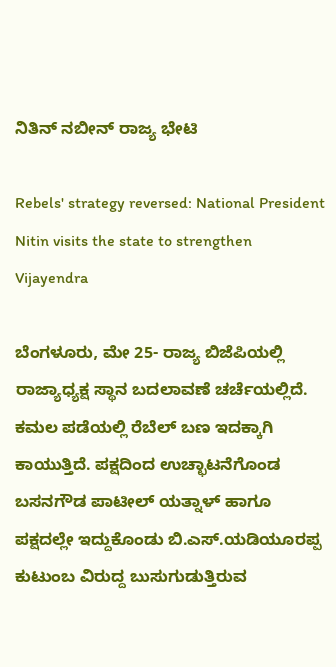ನಿತಿನ್‌ ನಬೀನ್‌ ರಾಜ್ಯ ಭೇಟಿ

Rebels' strategy reversed: National President Nitin visits the state to strengthen Vijayendra

ಬೆಂಗಳೂರು, ಮೇ 25- ರಾಜ್ಯ ಬಿಜೆಪಿಯಲ್ಲಿ ರಾಜ್ಯಾಧ್ಯಕ್ಷ ಸ್ಥಾನ ಬದಲಾವಣೆ ಚರ್ಚೆಯಲ್ಲಿದೆ. ಕಮಲ ಪಡೆಯಲ್ಲಿ ರೆಬೆಲ್‌ ಬಣ ಇದಕ್ಕಾಗಿ ಕಾಯುತ್ತಿದೆ. ಪಕ್ಷದಿಂದ ಉಚ್ಛಾಟನೆಗೊಂಡ ಬಸನಗೌಡ ಪಾಟೀಲ್‌ ಯತ್ನಾಳ್‌ ಹಾಗೂ ಪಕ್ಷದಲ್ಲೇ ಇದ್ದುಕೊಂಡು ಬಿ.ಎಸ್‌‍.ಯಡಿಯೂರಪ್ಪ ಕುಟುಂಬ ವಿರುದ್ದ ಬುಸುಗುಡುತ್ತಿರುವ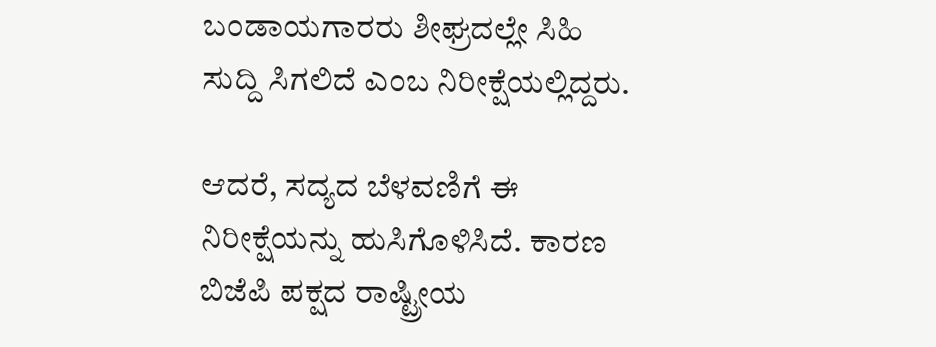ಬಂಡಾಯಗಾರರು ಶೀಘ್ರದಲ್ಲೇ ಸಿಹಿ ಸುದ್ದಿ ಸಿಗಲಿದೆ ಎಂಬ ನಿರೀಕ್ಷೆಯಲ್ಲಿದ್ದರು.

ಆದರೆ, ಸದ್ಯದ ಬೆಳವಣಿಗೆ ಈ ನಿರೀಕ್ಷೆಯನ್ನು ಹುಸಿಗೊಳಿಸಿದೆ. ಕಾರಣ ಬಿಜೆಪಿ ಪಕ್ಷದ ರಾಷ್ಟ್ರೀಯ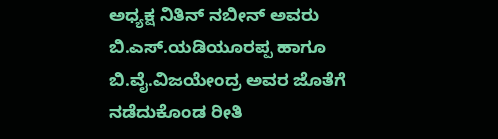ಅಧ್ಯಕ್ಷ ನಿತಿನ್‌ ನಬೀನ್‌ ಅವರು ಬಿ.ಎಸ್‌‍.ಯಡಿಯೂರಪ್ಪ ಹಾಗೂ ಬಿ.ವೈ.ವಿಜಯೇಂದ್ರ ಅವರ ಜೊತೆಗೆ ನಡೆದುಕೊಂಡ ರೀತಿ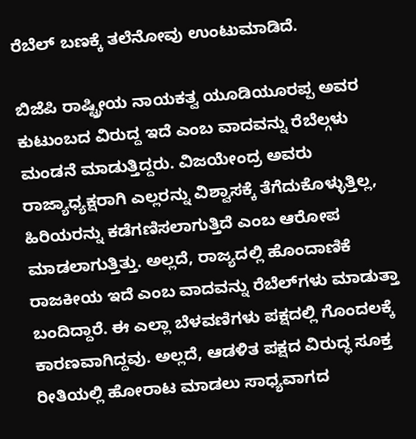ರೆಬೆಲ್‌ ಬಣಕ್ಕೆ ತಲೆನೋವು ಉಂಟುಮಾಡಿದೆ.

ಬಿಜೆಪಿ ರಾಷ್ಟ್ರೀಯ ನಾಯಕತ್ವ ಯೂಡಿಯೂರಪ್ಪ ಅವರ ಕುಟುಂಬದ ವಿರುದ್ದ ಇದೆ ಎಂಬ ವಾದವನ್ನು ರೆಬೆಲ್ಗಳು ಮಂಡನೆ ಮಾಡುತ್ತಿದ್ದರು. ವಿಜಯೇಂದ್ರ ಅವರು ರಾಜ್ಯಾಧ್ಯಕ್ಷರಾಗಿ ಎಲ್ಲರನ್ನು ವಿಶ್ವಾಸಕ್ಕೆ ತೆಗೆದುಕೊಳ್ಳುತ್ತಿಲ್ಲ, ಹಿರಿಯರನ್ನು ಕಡೆಗಣಿಸಲಾಗುತ್ತಿದೆ ಎಂಬ ಆರೋಪ ಮಾಡಲಾಗುತ್ತಿತ್ತು. ಅಲ್ಲದೆ, ರಾಜ್ಯದಲ್ಲಿ ಹೊಂದಾಣಿಕೆ ರಾಜಕೀಯ ಇದೆ ಎಂಬ ವಾದವನ್ನು ರೆಬೆಲ್‌ಗಳು ಮಾಡುತ್ತಾ ಬಂದಿದ್ದಾರೆ. ಈ ಎಲ್ಲಾ ಬೆಳವಣಿಗಳು ಪಕ್ಷದಲ್ಲಿ ಗೊಂದಲಕ್ಕೆ ಕಾರಣವಾಗಿದ್ದವು. ಅಲ್ಲದೆ, ಆಡಳಿತ ಪಕ್ಷದ ವಿರುದ್ಧ ಸೂಕ್ತ ರೀತಿಯಲ್ಲಿ ಹೋರಾಟ ಮಾಡಲು ಸಾಧ್ಯವಾಗದ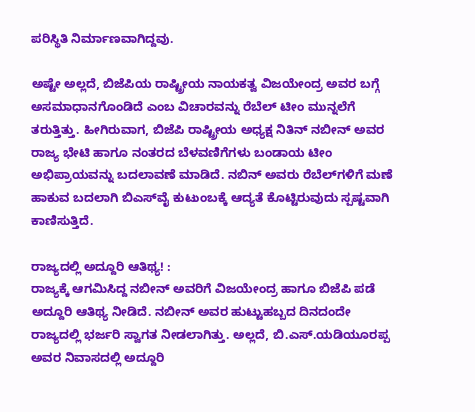ಪರಿಸ್ಥಿತಿ ನಿರ್ಮಾಣವಾಗಿದ್ದವು.

ಅಷ್ಟೇ ಅಲ್ಲದೆ, ಬಿಜೆಪಿಯ ರಾಷ್ಟ್ರೀಯ ನಾಯಕತ್ವ ವಿಜಯೇಂದ್ರ ಅವರ ಬಗ್ಗೆ ಅಸಮಾಧಾನಗೊಂಡಿದೆ ಎಂಬ ವಿಚಾರವನ್ನು ರೆಬೆಲ್‌ ಟೀಂ ಮುನ್ನಲೆಗೆ ತರುತ್ತಿತ್ತು. ಹೀಗಿರುವಾಗ, ಬಿಜೆಪಿ ರಾಷ್ಟ್ರೀಯ ಅಧ್ಯಕ್ಷ ನಿತಿನ್‌ ನಬೀನ್‌ ಅವರ ರಾಜ್ಯ ಭೇಟಿ ಹಾಗೂ ನಂತರದ ಬೆಳವಣಿಗೆಗಳು ಬಂಡಾಯ ಟೀಂ ಅಭಿಪ್ರಾಯವನ್ನು ಬದಲಾವಣೆ ಮಾಡಿದೆ. ನಬಿನ್‌ ಅವರು ರೆಬೆಲ್‌ಗಳಿಗೆ ಮಣೆ ಹಾಕುವ ಬದಲಾಗಿ ಬಿಎಸ್‌‍ವೈ ಕುಟುಂಬಕ್ಕೆ ಆದ್ಯತೆ ಕೊಟ್ಟಿರುವುದು ಸ್ಪಷ್ಟವಾಗಿ ಕಾಣಿಸುತ್ತಿದೆ.

ರಾಜ್ಯದಲ್ಲಿ ಅದ್ದೂರಿ ಆತಿಥ್ಯ! :
ರಾಜ್ಯಕ್ಕೆ ಆಗಮಿಸಿದ್ದ ನಬೀನ್‌ ಅವರಿಗೆ ವಿಜಯೇಂದ್ರ ಹಾಗೂ ಬಿಜೆಪಿ ಪಡೆ ಅದ್ದೂರಿ ಆತಿಥ್ಯ ನೀಡಿದೆ. ನಬೀನ್‌ ಅವರ ಹುಟ್ಟುಹಬ್ಬದ ದಿನದಂದೇ ರಾಜ್ಯದಲ್ಲಿ ಭರ್ಜರಿ ಸ್ವಾಗತ ನೀಡಲಾಗಿತ್ತು. ಅಲ್ಲದೆ, ಬಿ.ಎಸ್‌‍.ಯಡಿಯೂರಪ್ಪ ಅವರ ನಿವಾಸದಲ್ಲಿ ಅದ್ದೂರಿ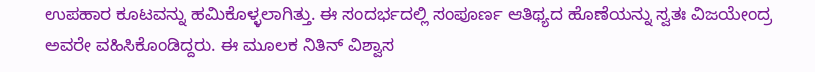ಉಪಹಾರ ಕೂಟವನ್ನು ಹಮಿಕೊಳ್ಳಲಾಗಿತ್ತು. ಈ ಸಂದರ್ಭದಲ್ಲಿ ಸಂಪೂರ್ಣ ಆತಿಥ್ಯದ ಹೊಣೆಯನ್ನು ಸ್ವತಃ ವಿಜಯೇಂದ್ರ ಅವರೇ ವಹಿಸಿಕೊಂಡಿದ್ದರು. ಈ ಮೂಲಕ ನಿತಿನ್‌ ವಿಶ್ವಾಸ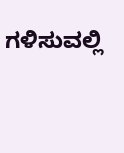ಗಳಿಸುವಲ್ಲಿ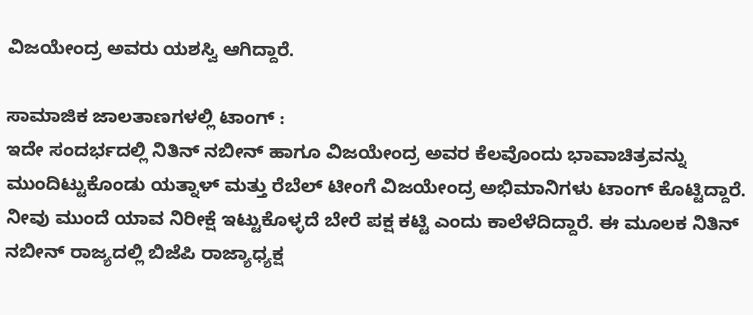ವಿಜಯೇಂದ್ರ ಅವರು ಯಶಸ್ವಿ ಆಗಿದ್ದಾರೆ.

ಸಾಮಾಜಿಕ ಜಾಲತಾಣಗಳಲ್ಲಿ ಟಾಂಗ್‌ :
ಇದೇ ಸಂದರ್ಭದಲ್ಲಿ ನಿತಿನ್‌ ನಬೀನ್‌ ಹಾಗೂ ವಿಜಯೇಂದ್ರ ಅವರ ಕೆಲವೊಂದು ಭಾವಾಚಿತ್ರವನ್ನು ಮುಂದಿಟ್ಟುಕೊಂಡು ಯತ್ನಾಳ್‌ ಮತ್ತು ರೆಬೆಲ್‌ ಟೀಂಗೆ ವಿಜಯೇಂದ್ರ ಅಭಿಮಾನಿಗಳು ಟಾಂಗ್‌ ಕೊಟ್ಟಿದ್ದಾರೆ. ನೀವು ಮುಂದೆ ಯಾವ ನಿರೀಕ್ಷೆ ಇಟ್ಟುಕೊಳ್ಳದೆ ಬೇರೆ ಪಕ್ಷ ಕಟ್ಟಿ ಎಂದು ಕಾಲೆಳೆದಿದ್ದಾರೆ. ಈ ಮೂಲಕ ನಿತಿನ್‌ ನಬೀನ್‌ ರಾಜ್ಯದಲ್ಲಿ ಬಿಜೆಪಿ ರಾಜ್ಯಾಧ್ಯಕ್ಷ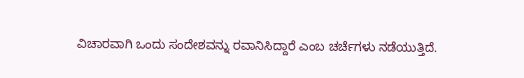ವಿಚಾರವಾಗಿ ಒಂದು ಸಂದೇಶವನ್ನು ರವಾನಿಸಿದ್ದಾರೆ ಎಂಬ ಚರ್ಚೆಗಳು ನಡೆಯುತ್ತಿದೆ.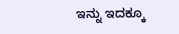ಇನ್ನು ಇದಕ್ಕೂ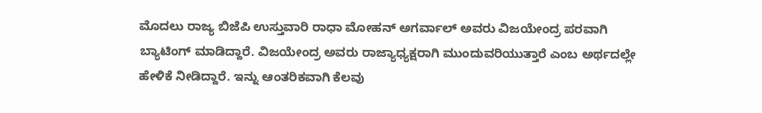ಮೊದಲು ರಾಜ್ಯ ಬಿಜೆಪಿ ಉಸ್ತುವಾರಿ ರಾಧಾ ಮೋಹನ್‌ ಅಗರ್ವಾಲ್‌ ಅವರು ವಿಜಯೇಂದ್ರ ಪರವಾಗಿ ಬ್ಯಾಟಿಂಗ್‌ ಮಾಡಿದ್ದಾರೆ. ವಿಜಯೇಂದ್ರ ಅವರು ರಾಜ್ಯಾಧ್ಯಕ್ಷರಾಗಿ ಮುಂದುವರಿಯುತ್ತಾರೆ ಎಂಬ ಅರ್ಥದಲ್ಲೇ ಹೇಳಿಕೆ ನೀಡಿದ್ದಾರೆ. ಇನ್ನು ಆಂತರಿಕವಾಗಿ ಕೆಲವು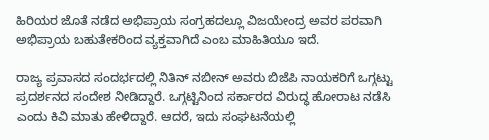ಹಿರಿಯರ ಜೊತೆ ನಡೆದ ಅಭಿಪ್ರಾಯ ಸಂಗ್ರಹದಲ್ಲೂ ವಿಜಯೇಂದ್ರ ಅವರ ಪರವಾಗಿ ಅಭಿಪ್ರಾಯ ಬಹುತೇಕರಿಂದ ವ್ಯಕ್ತವಾಗಿದೆ ಎಂಬ ಮಾಹಿತಿಯೂ ಇದೆ.

ರಾಜ್ಯ ಪ್ರವಾಸದ ಸಂದರ್ಭದಲ್ಲಿ ನಿತಿನ್‌ ನಬೀನ್‌ ಅವರು ಬಿಜೆಪಿ ನಾಯಕರಿಗೆ ಒಗ್ಗಟ್ಟು ಪ್ರದರ್ಶನದ ಸಂದೇಶ ನೀಡಿದ್ದಾರೆ. ಒಗ್ಗಟ್ಟಿನಿಂದ ಸರ್ಕಾರದ ವಿರುದ್ಧ ಹೋರಾಟ ನಡೆಸಿ ಎಂದು ಕಿವಿ ಮಾತು ಹೇಳಿದ್ದಾರೆ. ಆದರೆ, ಇದು ಸಂಘಟನೆಯಲ್ಲಿ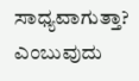ಸಾಧ್ಯವಾಗುತ್ತಾ? ಎಂಬುವುದು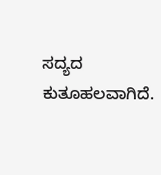ಸದ್ಯದ ಕುತೂಹಲವಾಗಿದೆ.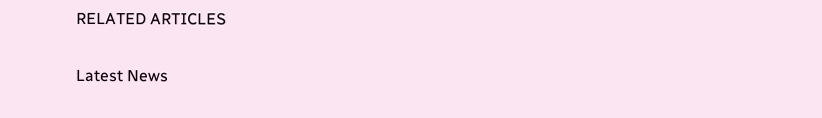RELATED ARTICLES

Latest News